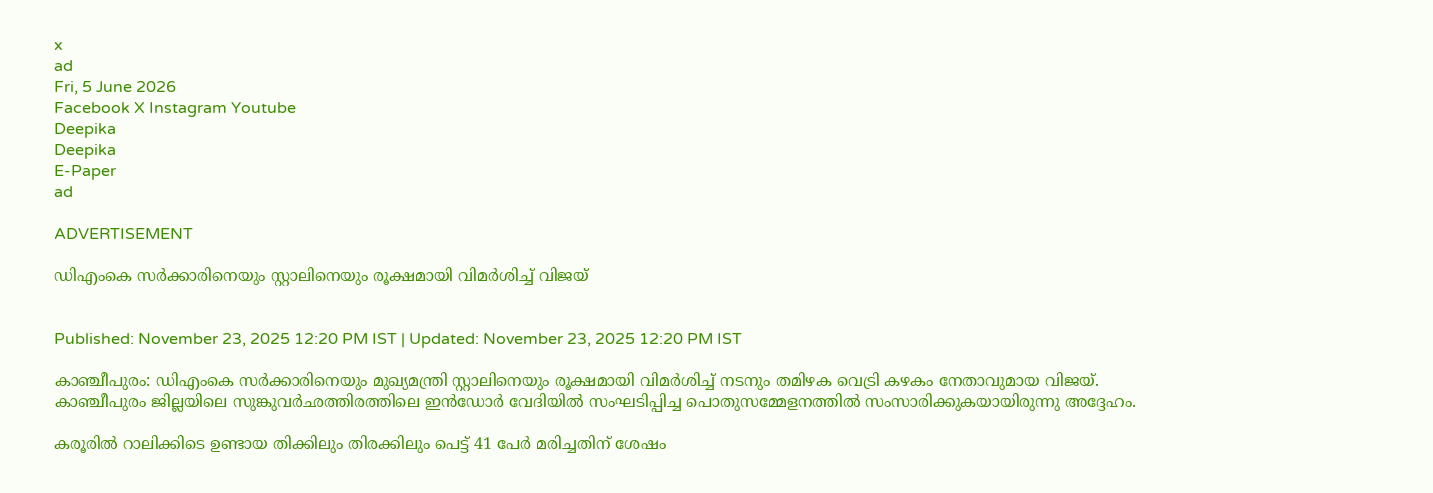x
ad
Fri, 5 June 2026
Facebook X Instagram Youtube
Deepika
Deepika
E-Paper
ad

ADVERTISEMENT

ഡിഎംകെ സർക്കാരിനെയും സ്റ്റാലിനെയും രൂക്ഷമായി വിമർശിച്ച് വിജയ്


Published: November 23, 2025 12:20 PM IST | Updated: November 23, 2025 12:20 PM IST

കാഞ്ചീപുരം: ഡിഎംകെ സർക്കാരിനെയും മുഖ്യമന്ത്രി സ്റ്റാലിനെയും രൂക്ഷമായി വിമർശിച്ച് നടനും തമിഴക വെട്രി കഴകം നേതാവുമായ വിജയ്. കാഞ്ചീപുരം ജില്ലയിലെ സുങ്കുവർഛത്തിരത്തിലെ ഇൻഡോർ വേദിയിൽ സംഘടിപ്പിച്ച പൊതുസമ്മേളനത്തിൽ സംസാരിക്കുകയായിരുന്നു അദ്ദേഹം.

കരൂരിൽ റാലിക്കിടെ ഉണ്ടായ തിക്കിലും തിരക്കിലും പെട്ട് 41 പേർ മരിച്ചതിന് ശേഷം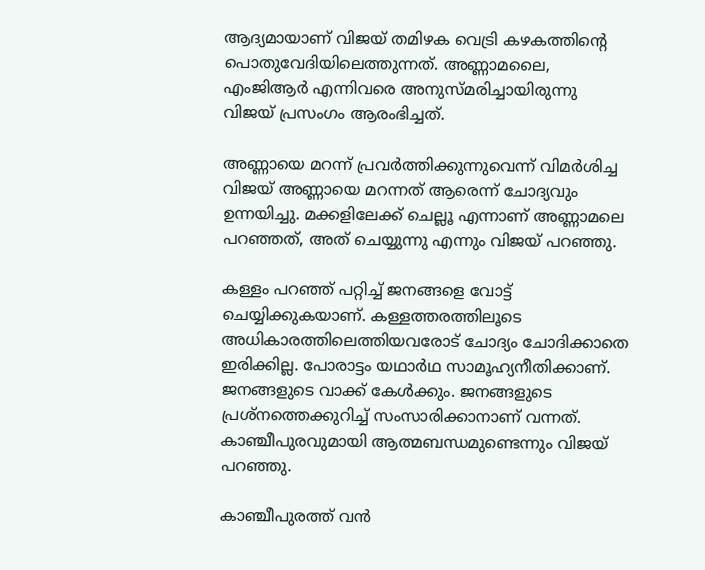ആദ്യമായാണ് വിജയ് തമിഴക വെട്രി കഴകത്തിന്‍റെ പൊതുവേദിയിലെത്തുന്നത്. അണ്ണാമലൈ, എംജിആര്‍ എന്നിവരെ അനുസ്മരിച്ചായിരുന്നു വിജയ് പ്രസംഗം ആരംഭിച്ചത്.

അണ്ണായെ മറന്ന് പ്രവർത്തിക്കുന്നുവെന്ന് വിമർശിച്ച വിജയ് അണ്ണായെ മറന്നത് ആരെന്ന് ചോദ്യവും ഉന്നയിച്ചു. മക്കളിലേക്ക് ചെല്ലൂ എന്നാണ് അണ്ണാമലെ പറഞ്ഞത്, അത് ചെയ്യുന്നു എന്നും വിജയ് പറഞ്ഞു.

കള്ളം പറഞ്ഞ് പറ്റിച്ച് ജനങ്ങളെ വോട്ട് ചെയ്യിക്കുകയാണ്. കള്ളത്തരത്തിലൂടെ അധികാരത്തിലെത്തിയവരോട് ചോദ്യം ചോദിക്കാതെ ഇരിക്കില്ല. പോരാട്ടം യഥാർഥ സാമൂഹ്യനീതിക്കാണ്. ജനങ്ങളുടെ വാക്ക് കേൾക്കും. ജനങ്ങളുടെ പ്രശ്നത്തെക്കുറിച്ച് സംസാരിക്കാനാണ് വന്നത്. കാഞ്ചീപുരവുമായി ആത്മബന്ധമുണ്ടെന്നും വിജയ് പറഞ്ഞു.

കാഞ്ചീപുരത്ത് വൻ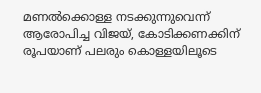മണൽക്കൊള്ള നടക്കുന്നുവെന്ന് ആരോപിച്ച വിജയ്, കോടിക്കണക്കിന് രൂപയാണ് പലരും കൊള്ളയിലൂടെ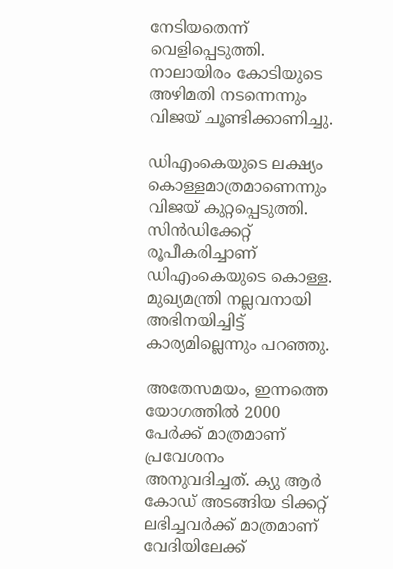നേടിയതെന്ന് വെളിപ്പെടുത്തി. നാലായിരം കോടിയുടെ അഴിമതി നടന്നെന്നും വിജയ് ചൂണ്ടിക്കാണിച്ചു.

ഡിഎംകെയുടെ ലക്ഷ്യം കൊള്ളമാത്രമാണെന്നും വിജയ് കുറ്റപ്പെടുത്തി. സിൻഡിക്കേറ്റ് രൂപീകരിച്ചാണ് ഡിഎംകെയുടെ കൊള്ള. മുഖ്യമന്ത്രി നല്ലവനായി അഭിനയിച്ചിട്ട് കാര്യമില്ലെന്നും പറഞ്ഞു.

അതേസമയം, ഇന്നത്തെ യോഗത്തിൽ 2000 പേർക്ക് മാത്രമാണ് പ്രവേശനം അനുവദിച്ചത്. ക്യു ആ‌ർ കോഡ് അടങ്ങിയ ടിക്കറ്റ് ലഭിച്ചവർക്ക് മാത്രമാണ് വേദിയിലേക്ക്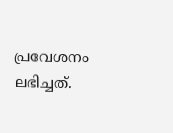പ്രവേശനം ലഭിച്ചത്.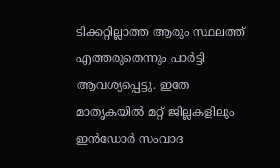ടിക്കറ്റില്ലാത്ത ആരും സ്ഥലത്ത് എത്തരുതെന്നും പാർട്ടി ആവശ്യപ്പെട്ടു. ഇതേ മാതൃകയിൽ മറ്റ് ജില്ലകളിലും ഇൻഡോർ സംവാദ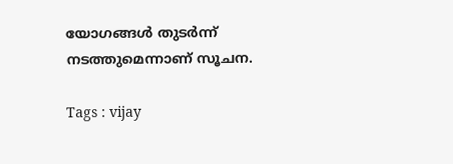യോഗങ്ങൾ തുടർന്ന് നടത്തുമെന്നാണ് സൂചന.

Tags : vijay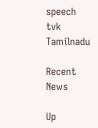speech tvk Tamilnadu

Recent News

Up